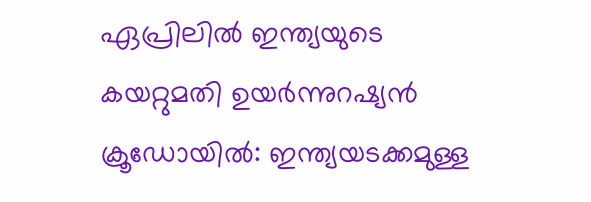ഏപ്രിലിൽ ഇന്ത്യയുടെ കയറ്റുമതി ഉയർന്നുറഷ്യൻ ക്രൂഡോയിൽ: ഇന്ത്യയടക്കമുള്ള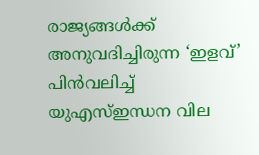രാജ്യങ്ങൾക്ക് അനുവദിച്ചിരുന്ന ‘ഇളവ്’ പിൻവലിച്ച് യുഎസ്ഇന്ധന വില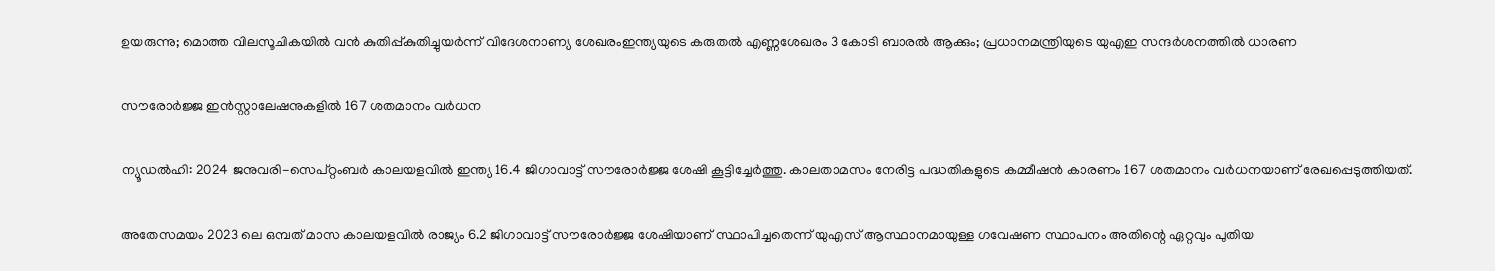ഉയരുന്നു; മൊത്ത വിലസൂചികയിൽ വൻ കുതിപ്പ്കുതിച്ചുയര്‍ന്ന് വിദേശനാണ്യ ശേഖരംഇന്ത്യയുടെ കരുതൽ എണ്ണശേഖരം 3 കോടി ബാരൽ ആക്കും; പ്രധാനമന്ത്രിയുടെ യുഎഇ സന്ദർശനത്തിൽ ധാരണ

സൗരോര്‍ജ്ജ ഇന്‍സ്റ്റാലേഷനുകളില്‍ 167 ശതമാനം വര്‍ധന

ന്യൂഡൽഹി: 2024 ജനുവരി-സെപ്റ്റംബര്‍ കാലയളവില്‍ ഇന്ത്യ 16.4 ജിഗാവാട്ട് സൗരോര്‍ജ്ജ ശേഷി കൂട്ടിച്ചേര്‍ത്തു. കാലതാമസം നേരിട്ട പദ്ധതികളുടെ കമ്മീഷന്‍ കാരണം 167 ശതമാനം വര്‍ധനയാണ് രേഖപ്പെടുത്തിയത്.

അതേസമയം 2023 ലെ ഒമ്പത് മാസ കാലയളവില്‍ രാജ്യം 6.2 ജിഗാവാട്ട് സൗരോര്‍ജ്ജ ശേഷിയാണ് സ്ഥാപിച്ചതെന്ന് യുഎസ് ആസ്ഥാനമായുള്ള ഗവേഷണ സ്ഥാപനം അതിന്റെ ഏറ്റവും പുതിയ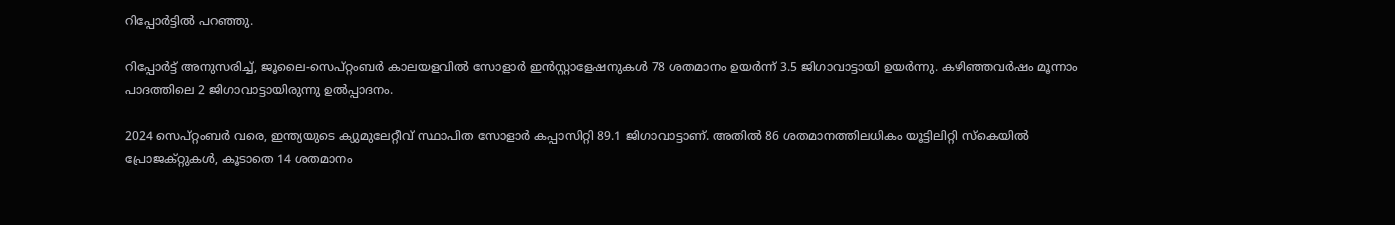റിപ്പോര്‍ട്ടില്‍ പറഞ്ഞു.

റിപ്പോര്‍ട്ട് അനുസരിച്ച്, ജൂലൈ-സെപ്റ്റംബര്‍ കാലയളവില്‍ സോളാര്‍ ഇന്‍സ്റ്റാളേഷനുകള്‍ 78 ശതമാനം ഉയര്‍ന്ന് 3.5 ജിഗാവാട്ടായി ഉയര്‍ന്നു. കഴിഞ്ഞവര്‍ഷം മൂന്നാം പാദത്തിലെ 2 ജിഗാവാട്ടായിരുന്നു ഉല്‍പ്പാദനം.

2024 സെപ്റ്റംബര്‍ വരെ, ഇന്ത്യയുടെ ക്യുമുലേറ്റീവ് സ്ഥാപിത സോളാര്‍ കപ്പാസിറ്റി 89.1 ജിഗാവാട്ടാണ്. അതില്‍ 86 ശതമാനത്തിലധികം യൂട്ടിലിറ്റി സ്‌കെയില്‍ പ്രോജക്റ്റുകള്‍, കൂടാതെ 14 ശതമാനം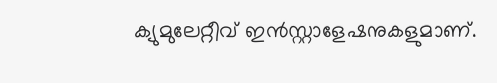ക്യുമുലേറ്റീവ് ഇന്‍സ്റ്റാളേഷനുകളുമാണ്.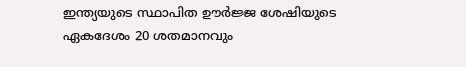ഇന്ത്യയുടെ സ്ഥാപിത ഊര്‍ജ്ജ ശേഷിയുടെ ഏകദേശം 20 ശതമാനവും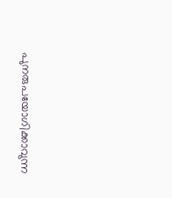പുനരുപയോഗിക്കാവുന്ന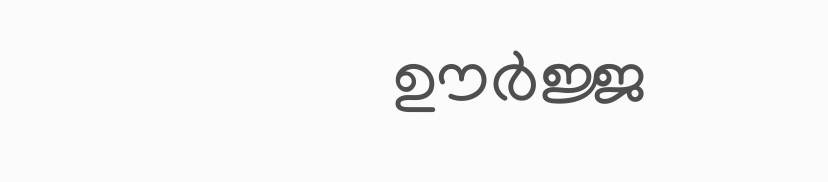ഊര്‍ജ്ജ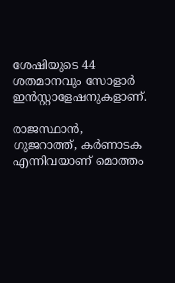ശേഷിയുടെ 44 ശതമാനവും സോളാര്‍ ഇന്‍സ്റ്റാളേഷനുകളാണ്.

രാജസ്ഥാന്‍, ഗുജറാത്ത്, കര്‍ണാടക എന്നിവയാണ് മൊത്തം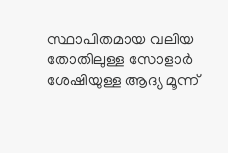സ്ഥാപിതമായ വലിയ തോതിലുള്ള സോളാര്‍ ശേഷിയുള്ള ആദ്യ മൂന്ന്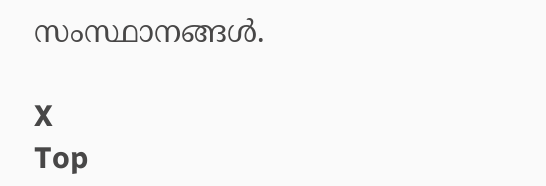സംസ്ഥാനങ്ങള്‍.

X
Top